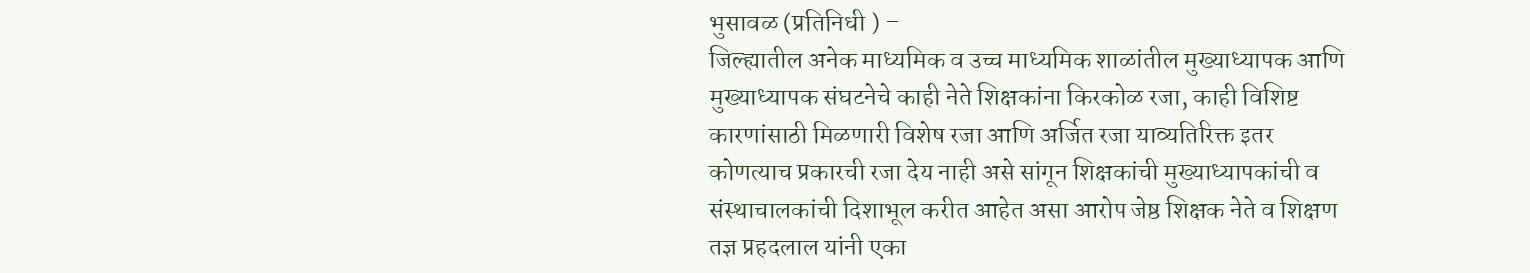भुसावळ (प्रतिनिधी ) –
जिल्ह्यातील अनेक माध्यमिक व उच्च माध्यमिक शाळांतील मुख्याध्यापक आणि मुख्याध्यापक संघटनेचे काही नेते शिक्षकांना किरकोळ रजा, काही विशिष्ट कारणांसाठी मिळणारी विशेष रजा आणि अर्जित रजा याव्यतिरिक्त इतर कोणत्याच प्रकारची रजा देय नाही असे सांगून शिक्षकांची मुख्याध्यापकांची व संस्थाचालकांची दिशाभूल करीत आहेत असा आरोप जेष्ठ शिक्षक नेते व शिक्षण तज्ञ प्रहदलाल यांनी एका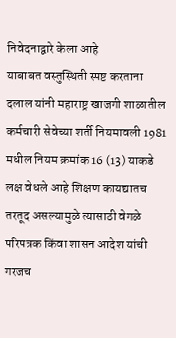निवेदनाद्वारे केला आहे
याबाबत वस्तुस्थिती स्पष्ट करताना दलाल यांनी महाराष्ट्र खाजगी शाळातील कर्मचारी सेवेच्या शर्ती नियमावली 1981 मधील नियम क्रमांक 16 (13) याकडे लक्ष वेधले आहे शिक्षण कायद्यातच तरतूद असल्यामुळे त्यासाठी वेगळे परिपत्रक किंवा शासन आदेश यांची गरजच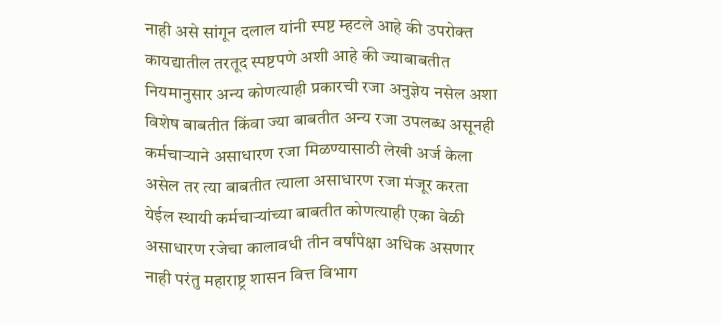नाही असे सांगून दलाल यांनी स्पष्ट म्हटले आहे की उपरोक्त कायद्यातील तरतूद स्पष्टपणे अशी आहे की ज्याबाबतीत नियमानुसार अन्य कोणत्याही प्रकारची रजा अनुज्ञेय नसेल अशा विशेष बाबतीत किंवा ज्या बाबतीत अन्य रजा उपलब्ध असूनही कर्मचाऱ्याने असाधारण रजा मिळण्यासाठी लेखी अर्ज केला असेल तर त्या बाबतीत त्याला असाधारण रजा मंजूर करता येईल स्थायी कर्मचाऱ्यांच्या बाबतीत कोणत्याही एका वेळी असाधारण रजेचा कालावधी तीन वर्षांपेक्षा अधिक असणार नाही परंतु महाराष्ट्र शासन वित्त विभाग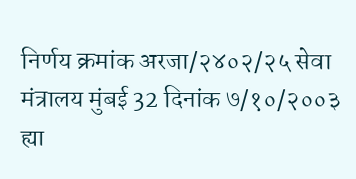निर्णय क्रमांक अरजा/२४०२/२५ सेवा मंत्रालय मुंबई 32 दिनांक ७/१०/२००३ ह्या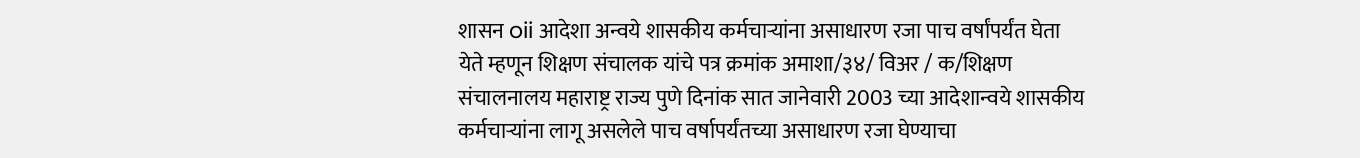शासन oii आदेशा अन्वये शासकीय कर्मचाऱ्यांना असाधारण रजा पाच वर्षांपर्यंत घेता येते म्हणून शिक्षण संचालक यांचे पत्र क्रमांक अमाशा/३४/ विअर / क/शिक्षण संचालनालय महाराष्ट्र राज्य पुणे दिनांक सात जानेवारी 2003 च्या आदेशान्वये शासकीय कर्मचाऱ्यांना लागू असलेले पाच वर्षापर्यंतच्या असाधारण रजा घेण्याचा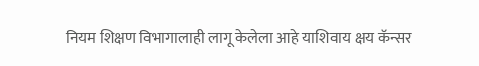नियम शिक्षण विभागालाही लागू केलेला आहे याशिवाय क्षय कॅन्सर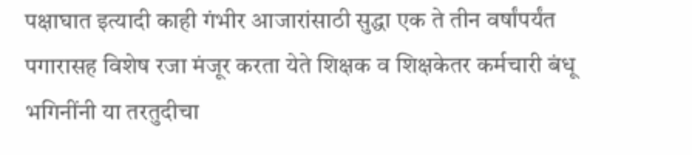पक्षाघात इत्यादी काही गंभीर आजारांसाठी सुद्धा एक ते तीन वर्षांपर्यंत पगारासह विशेष रजा मंजूर करता येते शिक्षक व शिक्षकेतर कर्मचारी बंधू भगिनींनी या तरतुदीचा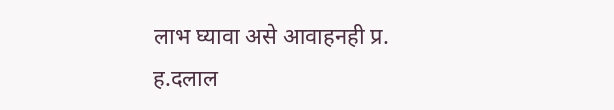लाभ घ्यावा असे आवाहनही प्र. ह.दलाल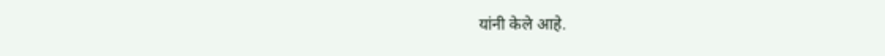यांनी केले आहे.